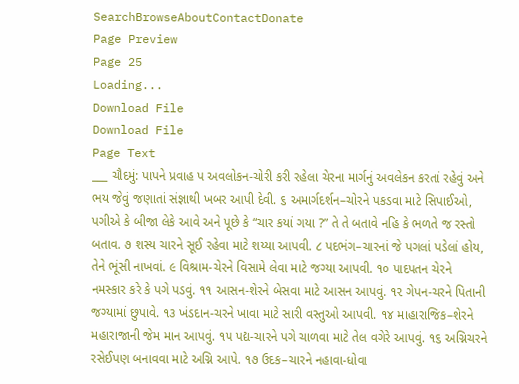SearchBrowseAboutContactDonate
Page Preview
Page 25
Loading...
Download File
Download File
Page Text
___ ચૌદમું: પાપને પ્રવાહ પ અવલોકન-ચોરી કરી રહેલા ચેરના માર્ગનું અવલેકન કરતાં રહેવું અને ભય જેવું જણાતાં સંજ્ઞાથી ખબર આપી દેવી. ૬ અમાર્ગદર્શન–ચોરને પકડવા માટે સિપાઈઓ, પગીએ કે બીજા લેકે આવે અને પૂછે કે “ચાર કયાં ગયા ?” તે તે બતાવે નહિ કે ભળતે જ રસ્તો બતાવ. ૭ શસ્ય ચારને સૂઈ રહેવા માટે શય્યા આપવી. ૮ પદભંગ–ચારનાં જે પગલાં પડેલાં હોય, તેને ભૂંસી નાખવાં. ૯ વિશ્રામ-ચેરને વિસામે લેવા માટે જગ્યા આપવી. ૧૦ પાદપતન ચેરને નમસ્કાર કરે કે પગે પડવું. ૧૧ આસન-શેરને બેસવા માટે આસન આપવું. ૧૨ ગેપન-ચરને પિતાની જગ્યામાં છુપાવે. ૧૩ ખંડદાન-ચરને ખાવા માટે સારી વસ્તુઓ આપવી. ૧૪ માહારાજિક–શેરને મહારાજાની જેમ માન આપવું. ૧૫ પદ્ય-ચારને પગે ચાળવા માટે તેલ વગેરે આપવું. ૧૬ અગ્નિચરને રસેઈપણ બનાવવા માટે અગ્નિ આપે. ૧૭ ઉદક–ચારને નહાવા-ધોવા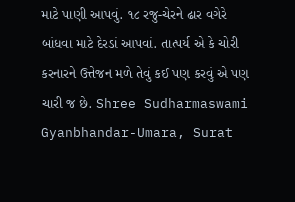માટે પાણી આપવું. ૧૮ રજુ-ચેરને ઢાર વગેરે બાંધવા માટે દેરડાં આપવાં. તાત્પર્ય એ કે ચોરી કરનારને ઉત્તેજન મળે તેવું કઈ પણ કરવું એ પણ ચારી જ છે. Shree Sudharmaswami Gyanbhandar-Umara, Surat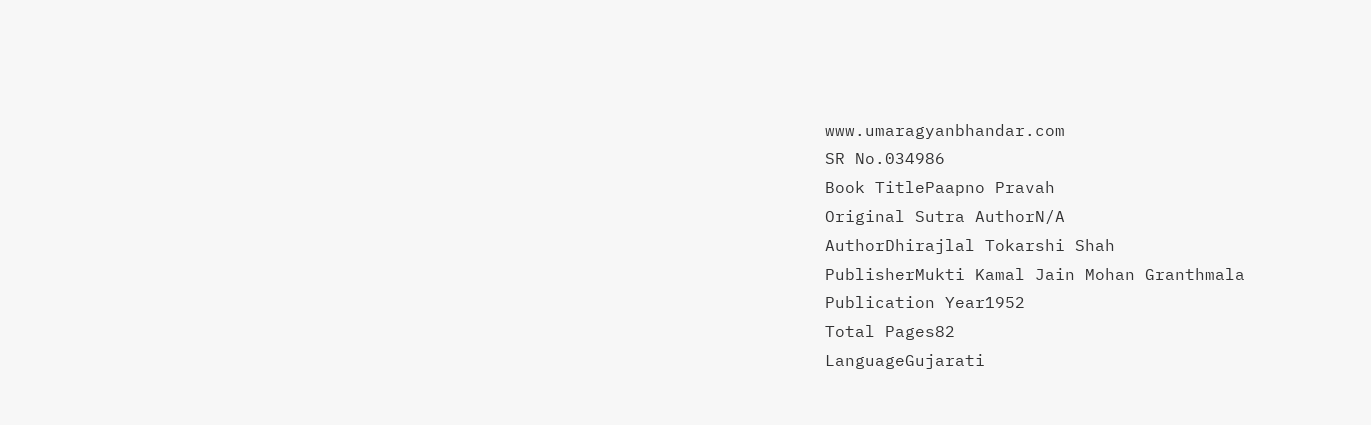www.umaragyanbhandar.com
SR No.034986
Book TitlePaapno Pravah
Original Sutra AuthorN/A
AuthorDhirajlal Tokarshi Shah
PublisherMukti Kamal Jain Mohan Granthmala
Publication Year1952
Total Pages82
LanguageGujarati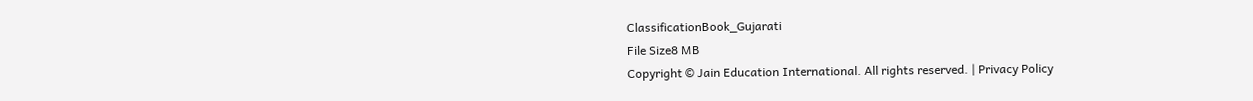ClassificationBook_Gujarati
File Size8 MB
Copyright © Jain Education International. All rights reserved. | Privacy Policy